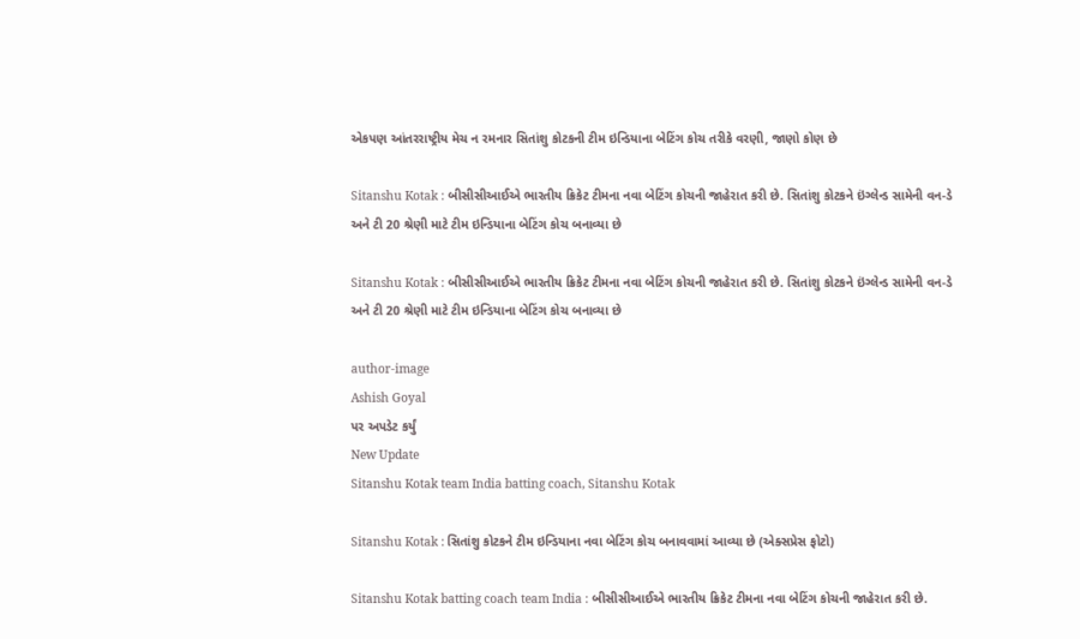એકપણ આંતરરાષ્ટ્રીય મેચ ન રમનાર સિતાંશુ કોટકની ટીમ ઇન્ડિયાના બેટિંગ કોચ તરીકે વરણી, જાણો કોણ છે

Sitanshu Kotak : બીસીસીઆઈએ ભારતીય ક્રિકેટ ટીમના નવા બેટિંગ કોચની જાહેરાત કરી છે. સિતાંશુ કોટકને ઇંગ્લેન્ડ સામેની વન-ડે અને ટી 20 શ્રેણી માટે ટીમ ઇન્ડિયાના બેટિંગ કોચ બનાવ્યા છે

Sitanshu Kotak : બીસીસીઆઈએ ભારતીય ક્રિકેટ ટીમના નવા બેટિંગ કોચની જાહેરાત કરી છે. સિતાંશુ કોટકને ઇંગ્લેન્ડ સામેની વન-ડે અને ટી 20 શ્રેણી માટે ટીમ ઇન્ડિયાના બેટિંગ કોચ બનાવ્યા છે

author-image
Ashish Goyal
પર અપડેટ કર્યું
New Update
Sitanshu Kotak team India batting coach, Sitanshu Kotak

Sitanshu Kotak : સિતાંશુ કોટકને ટીમ ઇન્ડિયાના નવા બેટિંગ કોચ બનાવવામાં આવ્યા છે (એક્સપ્રેસ ફોટો)

Sitanshu Kotak batting coach team India : બીસીસીઆઈએ ભારતીય ક્રિકેટ ટીમના નવા બેટિંગ કોચની જાહેરાત કરી છે.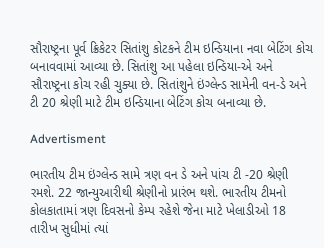સૌરાષ્ટ્રના પૂર્વ ક્રિકેટર સિતાંશુ કોટકને ટીમ ઇન્ડિયાના નવા બેટિંગ કોચ બનાવવામાં આવ્યા છે. સિતાંશુ આ પહેલા ઇન્ડિયા-એ અને સૌરાષ્ટ્રના કોચ રહી ચુક્યા છે. સિતાંશુને ઇંગ્લેન્ડ સામેની વન-ડે અને ટી 20 શ્રેણી માટે ટીમ ઇન્ડિયાના બેટિંગ કોચ બનાવ્યા છે.

Advertisment

ભારતીય ટીમ ઇંગ્લેન્ડ સામે ત્રણ વન ડે અને પાંચ ટી -20 શ્રેણી રમશે. 22 જાન્યુઆરીથી શ્રેણીનો પ્રારંભ થશે. ભારતીય ટીમનો કોલકાતામાં ત્રણ દિવસનો કેમ્પ રહેશે જેના માટે ખેલાડીઓ 18 તારીખ સુધીમાં ત્યાં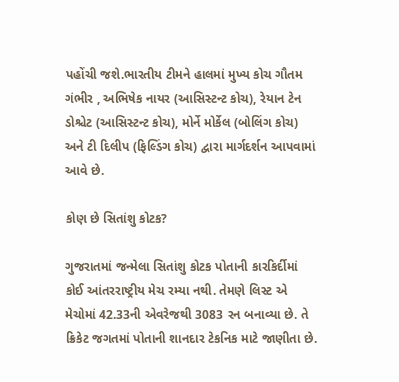પહોંચી જશે.ભારતીય ટીમને હાલમાં મુખ્ય કોચ ગૌતમ ગંભીર , અભિષેક નાયર (આસિસ્ટન્ટ કોચ), રેયાન ટેન ડોશ્ચેટ (આસિસ્ટન્ટ કોચ), મોર્ને મોર્કેલ (બોલિંગ કોચ) અને ટી દિલીપ (ફિલ્ડિંગ કોચ) દ્વારા માર્ગદર્શન આપવામાં આવે છે.

કોણ છે સિતાંશુ કોટક?

ગુજરાતમાં જન્મેલા સિતાંશુ કોટક પોતાની કારકિર્દીમાં કોઈ આંતરરાષ્ટ્રીય મેચ રમ્યા નથી. તેમણે લિસ્ટ એ મેચોમાં 42.33ની એવરેજથી 3083 રન બનાવ્યા છે. તે ક્રિકેટ જગતમાં પોતાની શાનદાર ટેકનિક માટે જાણીતા છે.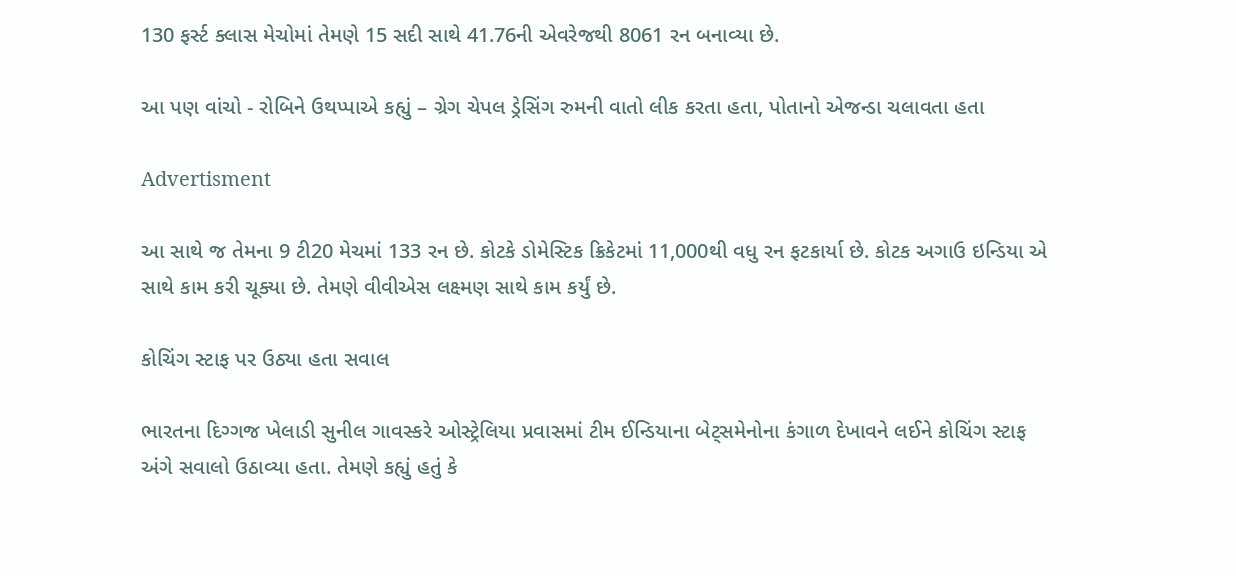130 ફર્સ્ટ ક્લાસ મેચોમાં તેમણે 15 સદી સાથે 41.76ની એવરેજથી 8061 રન બનાવ્યા છે.

આ પણ વાંચો - રોબિને ઉથપ્પાએ કહ્યું – ગ્રેગ ચેપલ ડ્રેસિંગ રુમની વાતો લીક કરતા હતા, પોતાનો એજન્ડા ચલાવતા હતા

Advertisment

આ સાથે જ તેમના 9 ટી20 મેચમાં 133 રન છે. કોટકે ડોમેસ્ટિક ક્રિકેટમાં 11,000થી વધુ રન ફટકાર્યા છે. કોટક અગાઉ ઇન્ડિયા એ સાથે કામ કરી ચૂક્યા છે. તેમણે વીવીએસ લક્ષ્મણ સાથે કામ કર્યું છે.

કોચિંગ સ્ટાફ પર ઉઠ્યા હતા સવાલ

ભારતના દિગ્ગજ ખેલાડી સુનીલ ગાવસ્કરે ઓસ્ટ્રેલિયા પ્રવાસમાં ટીમ ઈન્ડિયાના બેટ્સમેનોના કંગાળ દેખાવને લઈને કોચિંગ સ્ટાફ અંગે સવાલો ઉઠાવ્યા હતા. તેમણે કહ્યું હતું કે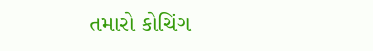તમારો કોચિંગ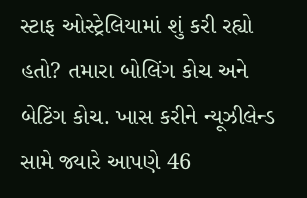સ્ટાફ ઓસ્ટ્રેલિયામાં શું કરી રહ્યો હતો? તમારા બોલિંગ કોચ અને બેટિંગ કોચ. ખાસ કરીને ન્યૂઝીલેન્ડ સામે જ્યારે આપણે 46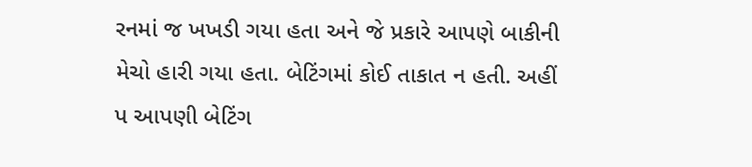રનમાં જ ખખડી ગયા હતા અને જે પ્રકારે આપણે બાકીની મેચો હારી ગયા હતા. બેટિંગમાં કોઈ તાકાત ન હતી. અહીં પ આપણી બેટિંગ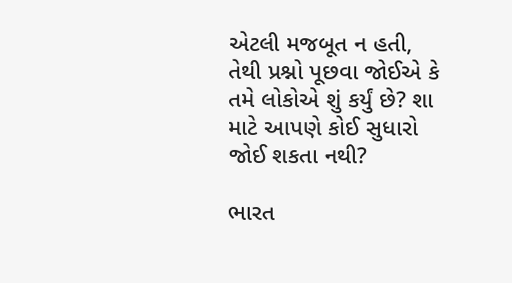એટલી મજબૂત ન હતી, તેથી પ્રશ્નો પૂછવા જોઈએ કે તમે લોકોએ શું કર્યું છે? શા માટે આપણે કોઈ સુધારો જોઈ શકતા નથી?

ભારત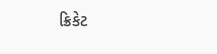ક્રિકેટ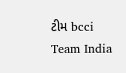ટીમ bcci Team India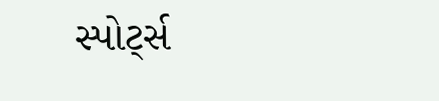સ્પોર્ટ્સ